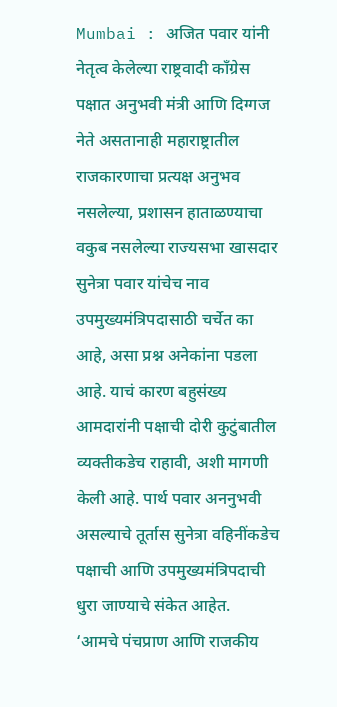Mumbai : अजित पवार यांनी नेतृत्व केलेल्या राष्ट्रवादी काँग्रेस पक्षात अनुभवी मंत्री आणि दिग्गज नेते असतानाही महाराष्ट्रातील राजकारणाचा प्रत्यक्ष अनुभव नसलेल्या, प्रशासन हाताळण्याचा वकुब नसलेल्या राज्यसभा खासदार सुनेत्रा पवार यांचेच नाव उपमुख्यमंत्रिपदासाठी चर्चेत का आहे, असा प्रश्न अनेकांना पडला आहे. याचं कारण बहुसंख्य आमदारांनी पक्षाची दोरी कुटुंबातील व्यक्तीकडेच राहावी, अशी मागणी केली आहे. पार्थ पवार अननुभवी असल्याचे तूर्तास सुनेत्रा वहिनींकडेच पक्षाची आणि उपमुख्यमंत्रिपदाची धुरा जाण्याचे संकेत आहेत.
‘आमचे पंचप्राण आणि राजकीय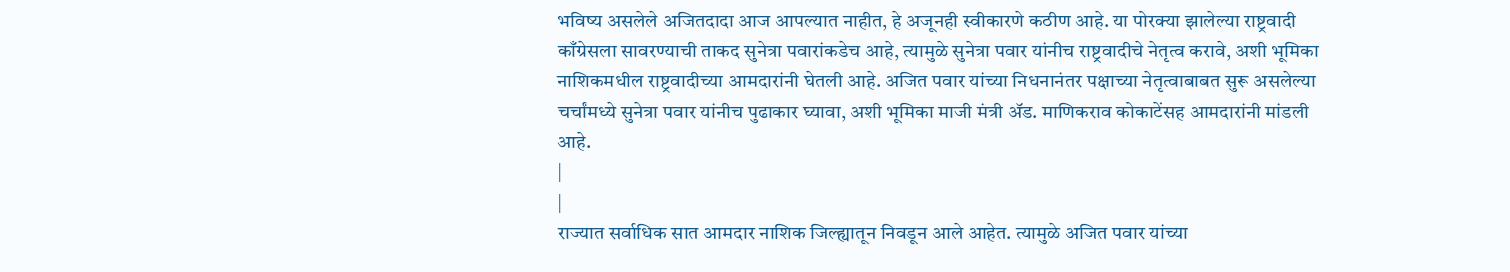भविष्य असलेले अजितदादा आज आपल्यात नाहीत, हे अजूनही स्वीकारणे कठीण आहे. या पोरक्या झालेल्या राष्ट्रवादी काँग्रेसला सावरण्याची ताकद सुनेत्रा पवारांकडेच आहे, त्यामुळे सुनेत्रा पवार यांनीच राष्ट्रवादीचे नेतृत्व करावे, अशी भूमिका नाशिकमधील राष्ट्रवादीच्या आमदारांनी घेतली आहे. अजित पवार यांच्या निधनानंतर पक्षाच्या नेतृत्वाबाबत सुरू असलेल्या चर्चांमध्ये सुनेत्रा पवार यांनीच पुढाकार घ्यावा, अशी भूमिका माजी मंत्री ॲड. माणिकराव कोकाटेंसह आमदारांनी मांडली आहे.
|
|
राज्यात सर्वाधिक सात आमदार नाशिक जिल्ह्यातून निवडून आले आहेत. त्यामुळे अजित पवार यांच्या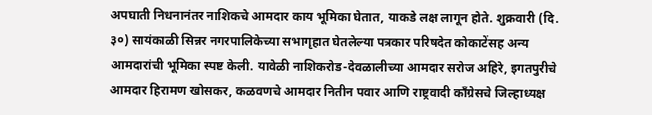अपघाती निधनानंतर नाशिकचे आमदार काय भूमिका घेतात, याकडे लक्ष लागून होते. शुक्रवारी (दि. ३०) सायंकाळी सिन्नर नगरपालिकेच्या सभागृहात घेतलेल्या पत्रकार परिषदेत कोकाटेंसह अन्य आमदारांची भूमिका स्पष्ट केली. यावेळी नाशिकरोड-देवळालीच्या आमदार सरोज अहिरे, इगतपुरीचे आमदार हिरामण खोसकर, कळवणचे आमदार नितीन पवार आणि राष्ट्रवादी काँग्रेसचे जिल्हाध्यक्ष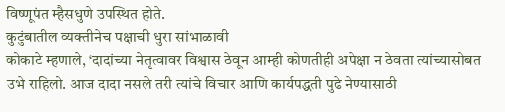विष्णूपंत म्हैसधुणे उपस्थित होते.
कुटुंबातील व्यक्तीनेच पक्षाची धुरा सांभाळावी
कोकाटे म्हणाले, ‘दादांच्या नेतृत्वावर विश्वास ठेवून आम्ही कोणतीही अपेक्षा न ठेवता त्यांच्यासोबत उभे राहिलो. आज दादा नसले तरी त्यांचे विचार आणि कार्यपद्धती पुढे नेण्यासाठी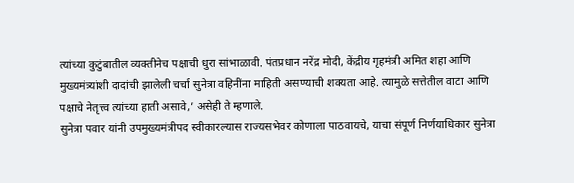त्यांच्या कुटुंबातील व्यक्तीनेच पक्षाची धुरा सांभाळावी. पंतप्रधान नरेंद्र मोदी, केंद्रीय गृहमंत्री अमित शहा आणि मुख्यमंत्र्यांशी दादांची झालेली चर्चा सुनेत्रा वहिनींना माहिती असण्याची शक्यता आहे. त्यामुळे सत्तेतील वाटा आणि पक्षाचे नेतृत्त्व त्यांच्या हाती असावे,’ असेही ते म्हणाले.
सुनेत्रा पवार यांनी उपमुख्यमंत्रीपद स्वीकारल्यास राज्यसभेवर कोणाला पाठवायचे, याचा संपूर्ण निर्णयाधिकार सुनेत्रा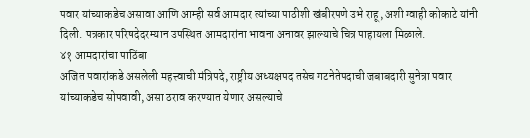पवार यांच्याकडेच असावा आणि आम्ही सर्व आमदार त्यांच्या पाठीशी खंबीरपणे उभे राहू, अशी ग्वाही कोकाटे यांनी दिली. पत्रकार परिषदेदरम्यान उपस्थित आमदारांना भावना अनावर झाल्याचे चित्र पाहायला मिळाले.
४१ आमदारांचा पाठिंबा
अजित पवारांकडे असलेली महत्त्वाची मंत्रिपदे, राष्ट्रीय अध्यक्षपद तसेच गटनेतेपदाची जबाबदारी सुनेत्रा पवार यांच्याकडेच सोपवावी, असा ठराव करण्यात येणार असल्याचे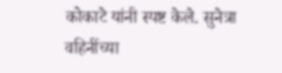कोकाटे यांनी स्पष्ट केले. सुनेत्रा वहिनींच्या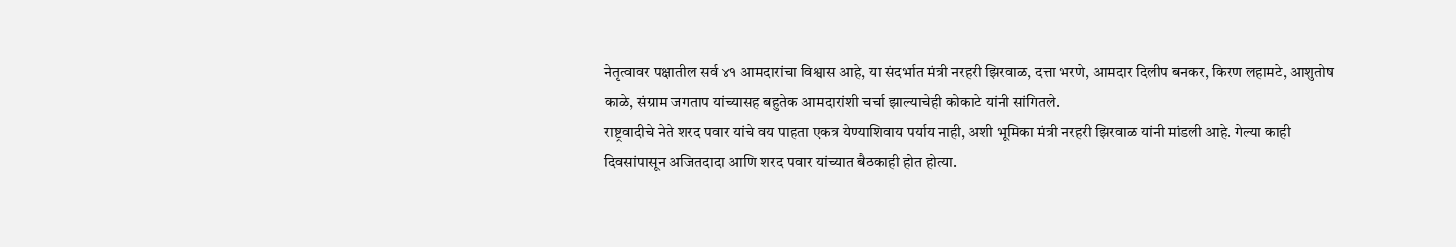नेतृत्वावर पक्षातील सर्व ४१ आमदारांचा विश्वास आहे, या संदर्भात मंत्री नरहरी झिरवाळ, दत्ता भरणे, आमदार दिलीप बनकर, किरण लहामटे, आशुतोष काळे, संग्राम जगताप यांच्यासह बहुतेक आमदारांशी चर्चा झाल्याचेही कोकाटे यांनी सांगितले.
राष्ट्रवादीचे नेते शरद पवार यांचे वय पाहता एकत्र येण्याशिवाय पर्याय नाही, अशी भूमिका मंत्री नरहरी झिरवाळ यांनी मांडली आहे. गेल्या काही दिवसांपासून अजितदादा आणि शरद पवार यांच्यात बैठकाही होत होत्या.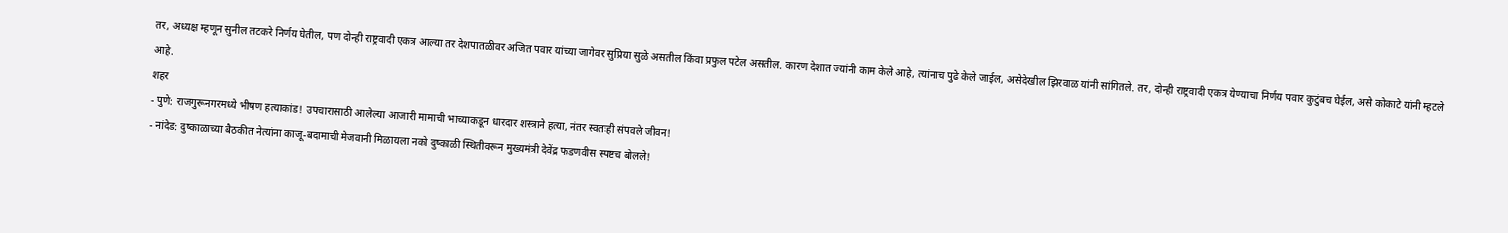तर, अध्यक्ष म्हणून सुनील तटकरे निर्णय घेतील, पण दोन्ही राष्ट्रवादी एकत्र आल्या तर देशपातळीवर अजित पवार यांच्या जागेवर सुप्रिया सुळे असतील किंवा प्रफुल पटेल असतील. कारण देशात ज्यांनी काम केले आहे, त्यांनाच पुढे केले जाईल, असेदेखील झिरवाळ यांनी सांगितले. तर, दोन्ही राष्ट्रवादी एकत्र येण्याचा निर्णय पवार कुटुंबच घेईल, असे कोकाटे यांनी म्हटले आहे.
शहर
- पुणे: राजगुरूनगरमध्ये भीषण हत्याकांड! उपचारासाठी आलेल्या आजारी मामाची भाच्याकडून धारदार शस्त्राने हत्या, नंतर स्वतःही संपवले जीवन!
- नांदेड: दुष्काळाच्या बैठकीत नेत्यांना काजू-बदामाची मेजवानी मिळायला नको दुष्काळी स्थितीवरून मुख्यमंत्री देवेंद्र फडणवीस स्पष्टच बोलले!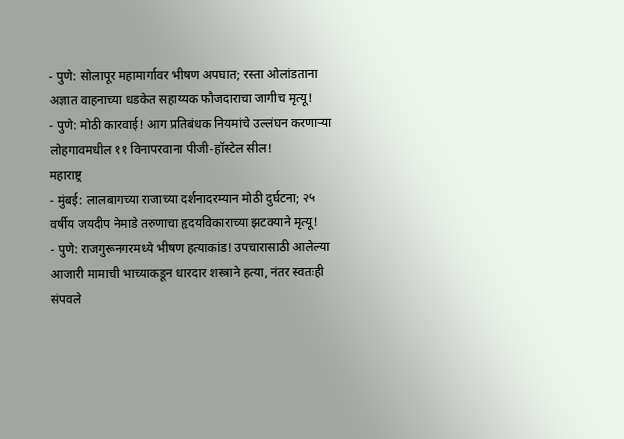- पुणे: सोलापूर महामार्गावर भीषण अपघात; रस्ता ओलांडताना अज्ञात वाहनाच्या धडकेत सहाय्यक फौजदाराचा जागीच मृत्यू!
- पुणे: मोठी कारवाई! आग प्रतिबंधक नियमांचे उल्लंघन करणाऱ्या लोहगावमधील ११ विनापरवाना पीजी-हॉस्टेल सील!
महाराष्ट्र
- मुंबई: लालबागच्या राजाच्या दर्शनादरम्यान मोठी दुर्घटना; २५ वर्षीय जयदीप नेमाडे तरुणाचा हृदयविकाराच्या झटक्याने मृत्यू!
- पुणे: राजगुरूनगरमध्ये भीषण हत्याकांड! उपचारासाठी आलेल्या आजारी मामाची भाच्याकडून धारदार शस्त्राने हत्या, नंतर स्वतःही संपवले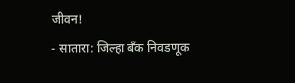जीवन!
- सातारा: जिल्हा बँक निवडणूक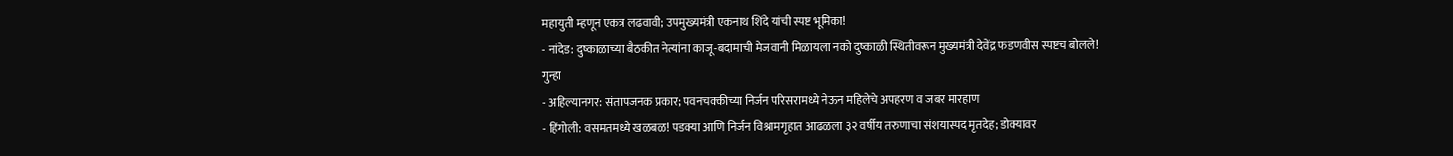महायुती म्हणून एकत्र लढवावी; उपमुख्यमंत्री एकनाथ शिंदे यांची स्पष्ट भूमिका!
- नांदेड: दुष्काळाच्या बैठकीत नेत्यांना काजू-बदामाची मेजवानी मिळायला नको दुष्काळी स्थितीवरून मुख्यमंत्री देवेंद्र फडणवीस स्पष्टच बोलले!
गुन्हा
- अहिल्यानगर: संतापजनक प्रकार; पवनचक्कीच्या निर्जन परिसरामध्ये नेऊन महिलेचे अपहरण व जबर मारहाण
- हिंगोली: वसमतमध्ये खळबळ! पडक्या आणि निर्जन विश्रामगृहात आढळला ३२ वर्षीय तरुणाचा संशयास्पद मृतदेह; डोक्यावर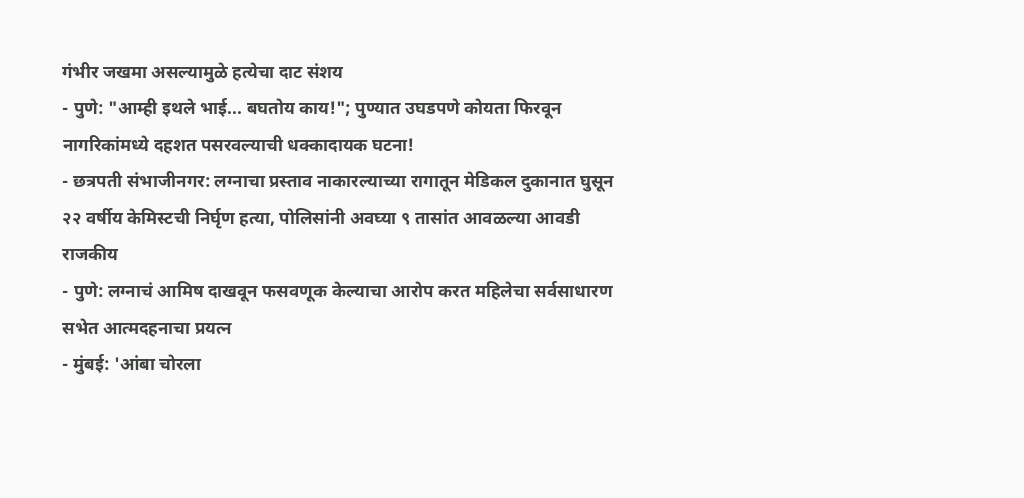गंभीर जखमा असल्यामुळे हत्येचा दाट संशय
- पुणे: "आम्ही इथले भाई... बघतोय काय!"; पुण्यात उघडपणे कोयता फिरवून नागरिकांमध्ये दहशत पसरवल्याची धक्कादायक घटना!
- छत्रपती संभाजीनगर: लग्नाचा प्रस्ताव नाकारल्याच्या रागातून मेडिकल दुकानात घुसून २२ वर्षीय केमिस्टची निर्घृण हत्या, पोलिसांनी अवघ्या ९ तासांत आवळल्या आवडी
राजकीय
- पुणे: लग्नाचं आमिष दाखवून फसवणूक केल्याचा आरोप करत महिलेचा सर्वसाधारण सभेत आत्मदहनाचा प्रयत्न
- मुंबई: 'आंबा चोरला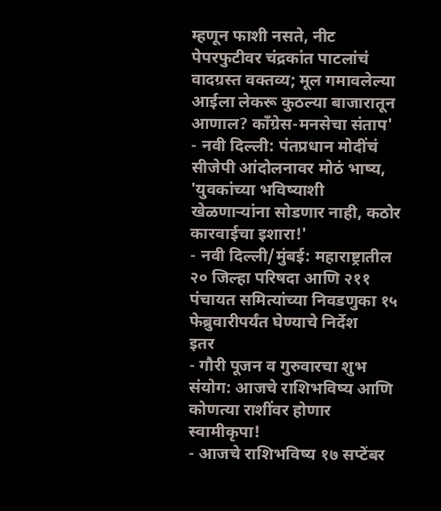म्हणून फाशी नसते, नीट पेपरफुटीवर चंद्रकांत पाटलांचं वादग्रस्त वक्तव्य; मूल गमावलेल्या आईला लेकरू कुठल्या बाजारातून आणाल? काँग्रेस-मनसेचा संताप'
- नवी दिल्ली: पंतप्रधान मोदींचं सीजेपी आंदोलनावर मोठं भाष्य, 'युवकांच्या भविष्याशी खेळणाऱ्यांना सोडणार नाही, कठोर कारवाईचा इशारा!'
- नवी दिल्ली/मुंबई: महाराष्ट्रातील २० जिल्हा परिषदा आणि २११ पंचायत समित्यांच्या निवडणुका १५ फेब्रुवारीपर्यंत घेण्याचे निर्देश
इतर
- गौरी पूजन व गुरुवारचा शुभ संयोग: आजचे राशिभविष्य आणि कोणत्या राशींवर होणार स्वामीकृपा!
- आजचे राशिभविष्य १७ सप्टेंबर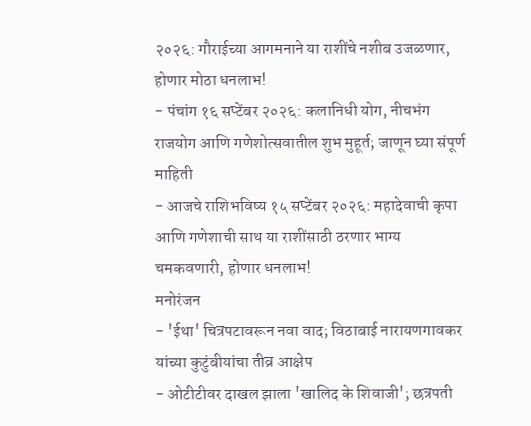२०२६: गौराईच्या आगमनाने या राशींचे नशीब उजळणार, होणार मोठा धनलाभ!
- पंचांग १६ सप्टेंबर २०२६: कलानिधी योग, नीचभंग राजयोग आणि गणेशोत्सवातील शुभ मुहूर्त; जाणून घ्या संपूर्ण माहिती
- आजचे राशिभविष्य १५ सप्टेंबर २०२६: महादेवाची कृपा आणि गणेशाची साथ या राशींसाठी ठरणार भाग्य चमकवणारी, होणार धनलाभ!
मनोरंजन
- 'ईथा' चित्रपटावरून नवा वाद; विठाबाई नारायणगावकर यांच्या कुटुंबीयांचा तीव्र आक्षेप
- ओटीटीवर दाखल झाला 'खालिद के शिवाजी'; छत्रपती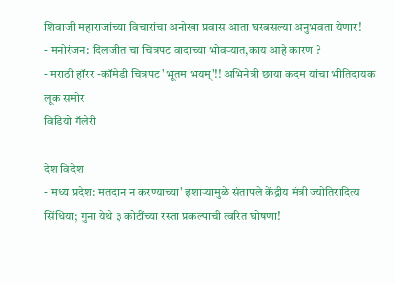शिवाजी महाराजांच्या विचारांचा अनोखा प्रवास आता घरबसल्या अनुभवता येणार!
- मनोरंजन: दिलजीत चा चित्रपट वादाच्या भोवऱ्यात,काय आहे कारण ?
- मराठी हॉरर -कॉमेडी चित्रपट 'भूतम भयम्'!! अभिनेत्री छाया कदम यांचा भीतिदायक लूक समोर
विडियो गॅलेरी

देश विदेश
- मध्य प्रदेश: मतदान न करण्याच्या' इशाऱ्यामुळे संतापले केंद्रीय मंत्री ज्योतिरादित्य सिंधिया; गुना येथे ३ कोटींच्या रस्ता प्रकल्पाची त्वरित घोषणा!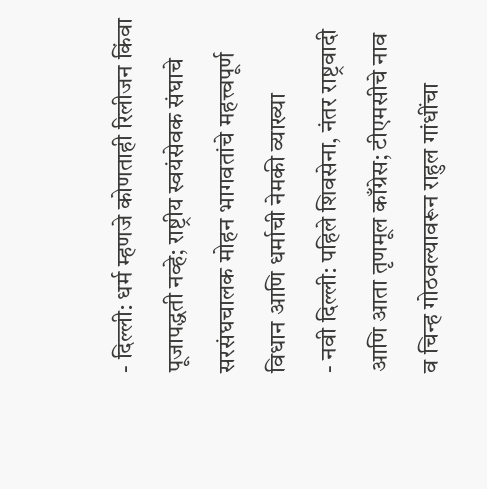- दिल्ली: धर्म म्हणजे कोणताही रिलीजन किंवा पूजापद्धती नव्हे; राष्ट्रीय स्वयंसेवक संघाचे सरसंघचालक मोहन भागवतांचे महत्त्वपूर्ण विधान आणि धर्माची नेमकी व्याख्या
- नवी दिल्ली: पहिले शिवसेना, नंतर राष्ट्रवादी आणि आता तृणमूल काँग्रेस; टीएमसीचे नाव व चिन्ह गोठवल्यावरून राहुल गांधींचा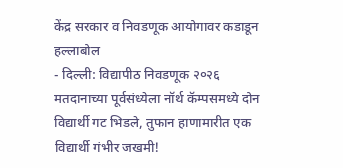केंद्र सरकार व निवडणूक आयोगावर कडाडून हल्लाबोल
- दिल्ली: विद्यापीठ निवडणूक २०२६ मतदानाच्या पूर्वसंध्येला नॉर्थ कॅम्पसमध्ये दोन विद्यार्थी गट भिडले, तुफान हाणामारीत एक विद्यार्थी गंभीर जखमी!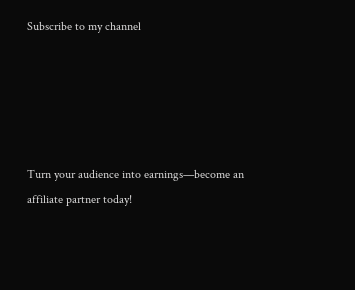Subscribe to my channel





Turn your audience into earnings—become an affiliate partner today!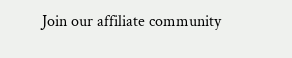Join our affiliate community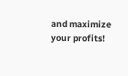and maximize your profits!